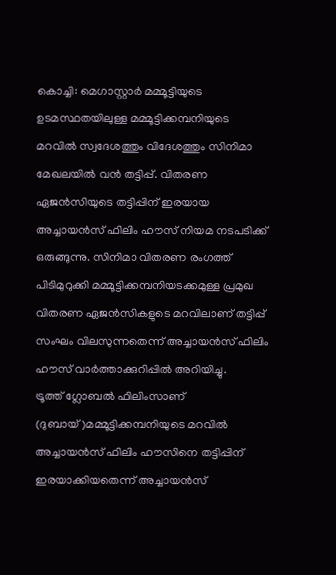കൊച്ചി: മെഗാസ്റ്റാർ മമ്മൂട്ടിയുടെ ഉടമസ്ഥതയിലുള്ള മമ്മൂട്ടിക്കമ്പനിയുടെ മറവിൽ സ്വദേശത്തും വിദേശത്തും സിനിമാ മേഖലയിൽ വൻ തട്ടിപ്പ്. വിതരണ ഏജൻസിയുടെ തട്ടിപ്പിന് ഇരയായ അച്ചായൻസ് ഫിലിം ഹൗസ് നിയമ നടപടിക്ക് ഒരുങ്ങുന്നു. സിനിമാ വിതരണ രംഗത്ത് പിടിമുറുക്കി മമ്മൂട്ടിക്കമ്പനിയടക്കമുള്ള പ്രമുഖ വിതരണ ഏജൻസികളുടെ മറവിലാണ് തട്ടിപ്പ് സംഘം വിലസുന്നതെന്ന് അച്ചായൻസ് ഫിലിം ഹൗസ് വാർത്താക്കുറിപ്പിൽ അറിയിച്ചു.
ട്രൂത്ത് ഗ്ലോബൽ ഫിലിംസാണ് (ദുബായ്)മമ്മൂട്ടിക്കമ്പനിയുടെ മറവിൽ അച്ചായൻസ് ഫിലിം ഹൗസിനെ തട്ടിപ്പിന് ഇരയാക്കിയതെന്ന് അച്ചായൻസ്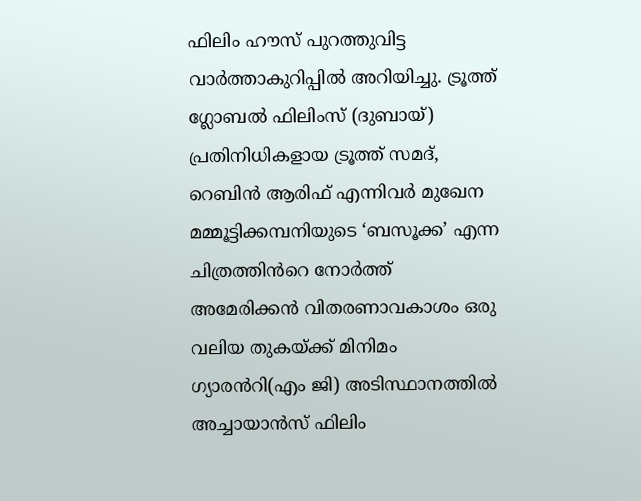ഫിലിം ഹൗസ് പുറത്തുവിട്ട വാർത്താകുറിപ്പിൽ അറിയിച്ചു. ട്രൂത്ത് ഗ്ലോബൽ ഫിലിംസ് (ദുബായ്) പ്രതിനിധികളായ ട്രൂത്ത് സമദ്, റെബിൻ ആരിഫ് എന്നിവർ മുഖേന മമ്മൂട്ടിക്കമ്പനിയുടെ ‘ബസൂക്ക’ എന്ന ചിത്രത്തിൻറെ നോർത്ത് അമേരിക്കൻ വിതരണാവകാശം ഒരു വലിയ തുകയ്ക്ക് മിനിമം ഗ്യാരൻറി(എം ജി) അടിസ്ഥാനത്തിൽ അച്ചായാൻസ് ഫിലിം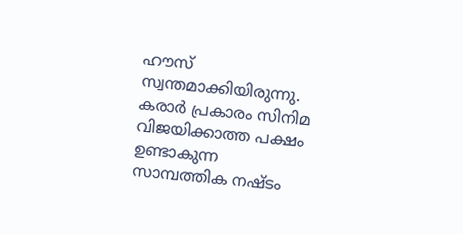ഹൗസ് സ്വന്തമാക്കിയിരുന്നു.
കരാർ പ്രകാരം സിനിമ വിജയിക്കാത്ത പക്ഷം ഉണ്ടാകുന്ന സാമ്പത്തിക നഷ്ടം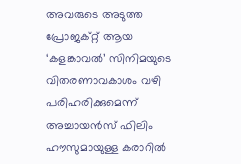അവരുടെ അടുത്ത പ്രോജക്റ്റ് ആയ ‘കളങ്കാവൽ’ സിനിമയുടെ വിതരണാവകാശം വഴി പരിഹരിക്കുമെന്ന് അച്ചായൻസ് ഫിലിം ഹൗസുമായുള്ള കരാറിൽ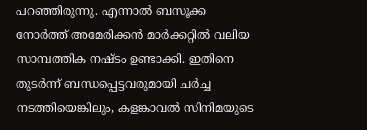പറഞ്ഞിരുന്നു. എന്നാൽ ബസൂക്ക നോർത്ത് അമേരിക്കൻ മാർക്കറ്റിൽ വലിയ സാമ്പത്തിക നഷ്ടം ഉണ്ടാക്കി. ഇതിനെ തുടർന്ന് ബന്ധപ്പെട്ടവരുമായി ചർച്ച നടത്തിയെങ്കിലും, കളങ്കാവൽ സിനിമയുടെ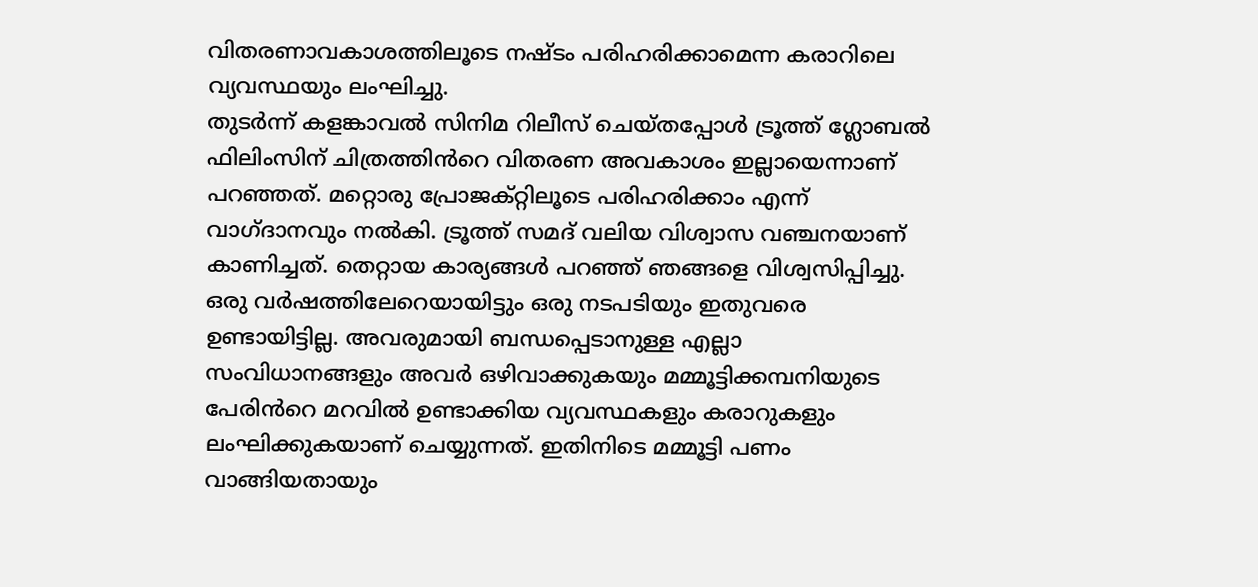വിതരണാവകാശത്തിലൂടെ നഷ്ടം പരിഹരിക്കാമെന്ന കരാറിലെ വ്യവസ്ഥയും ലംഘിച്ചു.
തുടർന്ന് കളങ്കാവൽ സിനിമ റിലീസ് ചെയ്തപ്പോൾ ട്രൂത്ത് ഗ്ലോബൽ ഫിലിംസിന് ചിത്രത്തിൻറെ വിതരണ അവകാശം ഇല്ലായെന്നാണ് പറഞ്ഞത്. മറ്റൊരു പ്രോജക്റ്റിലൂടെ പരിഹരിക്കാം എന്ന് വാഗ്ദാനവും നൽകി. ട്രൂത്ത് സമദ് വലിയ വിശ്വാസ വഞ്ചനയാണ് കാണിച്ചത്. തെറ്റായ കാര്യങ്ങൾ പറഞ്ഞ് ഞങ്ങളെ വിശ്വസിപ്പിച്ചു. ഒരു വർഷത്തിലേറെയായിട്ടും ഒരു നടപടിയും ഇതുവരെ ഉണ്ടായിട്ടില്ല. അവരുമായി ബന്ധപ്പെടാനുള്ള എല്ലാ സംവിധാനങ്ങളും അവർ ഒഴിവാക്കുകയും മമ്മൂട്ടിക്കമ്പനിയുടെ പേരിൻറെ മറവിൽ ഉണ്ടാക്കിയ വ്യവസ്ഥകളും കരാറുകളും ലംഘിക്കുകയാണ് ചെയ്യുന്നത്. ഇതിനിടെ മമ്മൂട്ടി പണം വാങ്ങിയതായും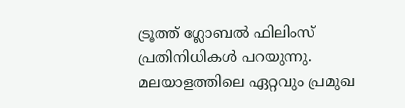ട്രൂത്ത് ഗ്ലോബൽ ഫിലിംസ് പ്രതിനിധികൾ പറയുന്നു.
മലയാളത്തിലെ ഏറ്റവും പ്രമുഖ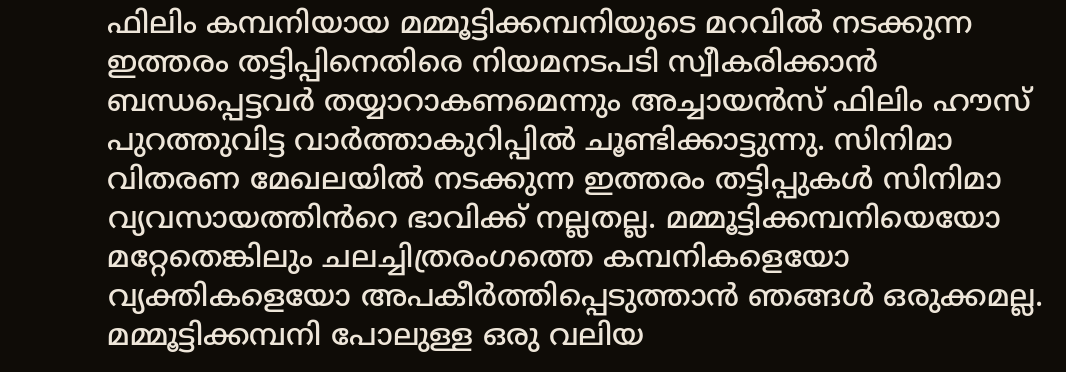ഫിലിം കമ്പനിയായ മമ്മൂട്ടിക്കമ്പനിയുടെ മറവിൽ നടക്കുന്ന ഇത്തരം തട്ടിപ്പിനെതിരെ നിയമനടപടി സ്വീകരിക്കാൻ ബന്ധപ്പെട്ടവർ തയ്യാറാകണമെന്നും അച്ചായൻസ് ഫിലിം ഹൗസ് പുറത്തുവിട്ട വാർത്താകുറിപ്പിൽ ചൂണ്ടിക്കാട്ടുന്നു. സിനിമാ വിതരണ മേഖലയിൽ നടക്കുന്ന ഇത്തരം തട്ടിപ്പുകൾ സിനിമാ വ്യവസായത്തിൻറെ ഭാവിക്ക് നല്ലതല്ല. മമ്മൂട്ടിക്കമ്പനിയെയോ മറ്റേതെങ്കിലും ചലച്ചിത്രരംഗത്തെ കമ്പനികളെയോ വ്യക്തികളെയോ അപകീർത്തിപ്പെടുത്താൻ ഞങ്ങൾ ഒരുക്കമല്ല. മമ്മൂട്ടിക്കമ്പനി പോലുള്ള ഒരു വലിയ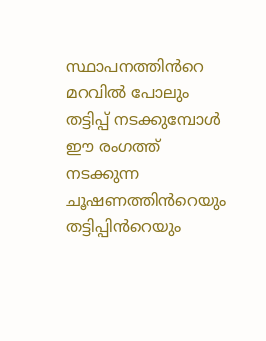സ്ഥാപനത്തിൻറെ മറവിൽ പോലും തട്ടിപ്പ് നടക്കുമ്പോൾ ഈ രംഗത്ത് നടക്കുന്ന ചൂഷണത്തിൻറെയും തട്ടിപ്പിൻറെയും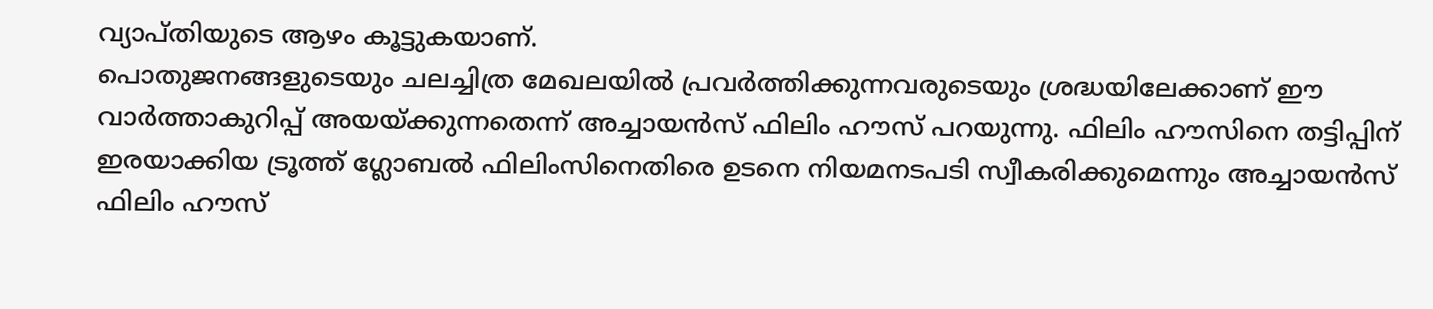വ്യാപ്തിയുടെ ആഴം കൂട്ടുകയാണ്.
പൊതുജനങ്ങളുടെയും ചലച്ചിത്ര മേഖലയിൽ പ്രവർത്തിക്കുന്നവരുടെയും ശ്രദ്ധയിലേക്കാണ് ഈ വാർത്താകുറിപ്പ് അയയ്ക്കുന്നതെന്ന് അച്ചായൻസ് ഫിലിം ഹൗസ് പറയുന്നു. ഫിലിം ഹൗസിനെ തട്ടിപ്പിന് ഇരയാക്കിയ ട്രൂത്ത് ഗ്ലോബൽ ഫിലിംസിനെതിരെ ഉടനെ നിയമനടപടി സ്വീകരിക്കുമെന്നും അച്ചായൻസ് ഫിലിം ഹൗസ്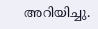അറിയിച്ചു.